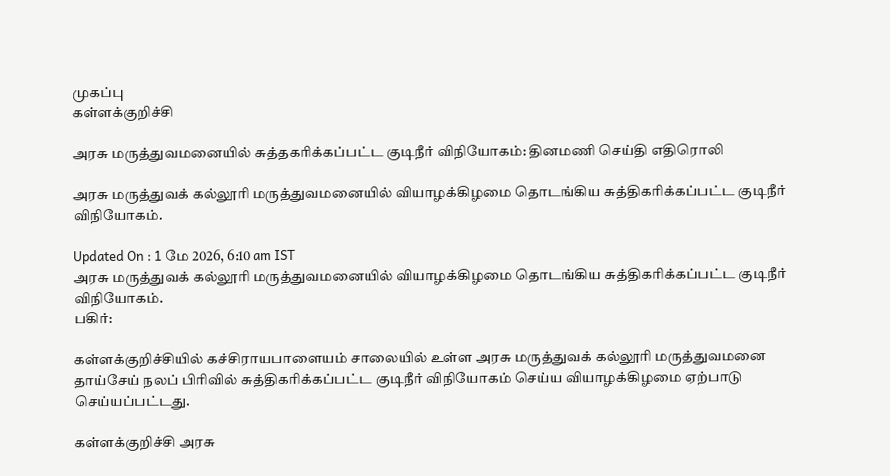முகப்பு
கள்ளக்குறிச்சி

அரசு மருத்துவமனையில் சுத்தகரிக்கப்பட்ட குடிநீர் விநியோகம்: தினமணி செய்தி எதிரொலி

அரசு மருத்துவக் கல்லூரி மருத்துவமனையில் வியாழக்கிழமை தொடங்கிய சுத்திகரிக்கப்பட்ட குடிநீர் விநியோகம்.

Updated On : 1 மே 2026, 6:10 am IST
அரசு மருத்துவக் கல்லூரி மருத்துவமனையில் வியாழக்கிழமை தொடங்கிய சுத்திகரிக்கப்பட்ட குடிநீர் விநியோகம்.
பகிர்:

கள்ளக்குறிச்சியில் கச்சிராயபாளையம் சாலையில் உள்ள அரசு மருத்துவக் கல்லூரி மருத்துவமனை தாய்சேய் நலப் பிரிவில் சுத்திகரிக்கப்பட்ட குடிநீர் விநியோகம் செய்ய வியாழக்கிழமை ஏற்பாடு செய்யப்பட்டது.

கள்ளக்குறிச்சி அரசு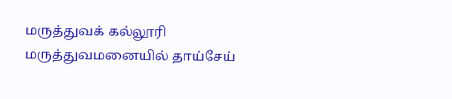மருத்துவக் கல்லூரி மருத்துவமனையில் தாய்சேய்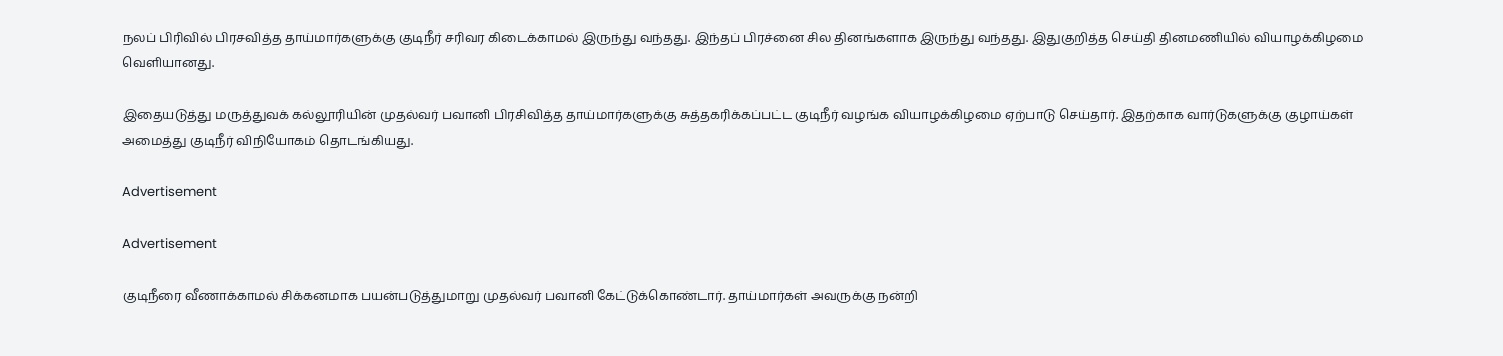நலப் பிரிவில் பிரசவித்த தாய்மார்களுக்கு குடிநீர் சரிவர கிடைக்காமல் இருந்து வந்தது. இந்தப் பிரச்னை சில தினங்களாக இருந்து வந்தது. இதுகுறித்த செய்தி தினமணியில் வியாழக்கிழமை வெளியானது.

இதையடுத்து மருத்துவக் கல்லூரியின் முதல்வர் பவானி பிரசிவித்த தாய்மார்களுக்கு சுத்தகரிக்கப்பட்ட குடிநீர் வழங்க வியாழக்கிழமை ஏற்பாடு செய்தார். இதற்காக வார்டுகளுக்கு குழாய்கள் அமைத்து குடிநீர் விநியோகம் தொடங்கியது.

Advertisement

Advertisement

குடிநீரை வீணாக்காமல் சிக்கனமாக பயன்படுத்துமாறு முதல்வர் பவானி கேட்டுக்கொண்டார். தாய்மார்கள் அவருக்கு நன்றி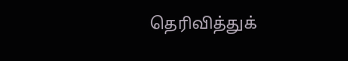தெரிவித்துக்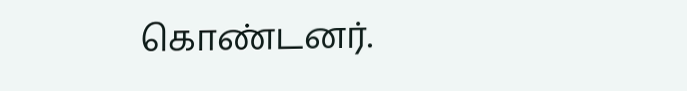கொண்டனர்.